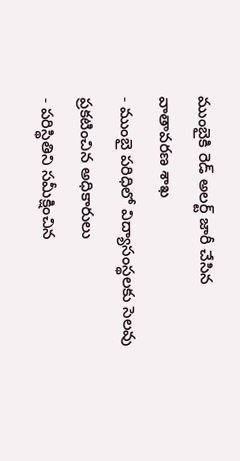ముంబైకి రెడ్ అలర్ట్ జారీ చేసిన వాతావరణ శాఖ
- ముంబై పరిధిలో విద్యాసంస్థలకు సెలవు ప్రకటించిన అధికారులు
- పరిస్థితిని సమీక్షించిన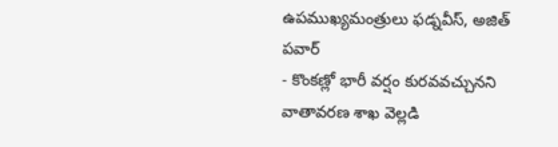ఉపముఖ్యమంత్రులు ఫడ్నవీస్, అజిత్ పవార్
- కొంకణ్లో భారీ వర్షం కురవవచ్చునని వాతావరణ శాఖ వెల్లడి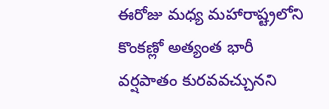ఈరోజు మధ్య మహారాష్ట్రలోని కొంకణ్లో అత్యంత భారీ వర్షపాతం కురవవచ్చునని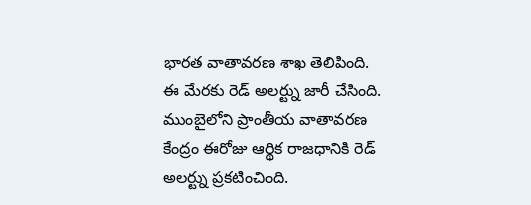భారత వాతావరణ శాఖ తెలిపింది. ఈ మేరకు రెడ్ అలర్ట్ను జారీ చేసింది. ముంబైలోని ప్రాంతీయ వాతావరణ కేంద్రం ఈరోజు ఆర్థిక రాజధానికి రెడ్ అలర్ట్ను ప్రకటించింది.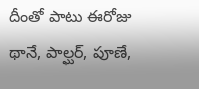దీంతో పాటు ఈరోజు థానే, పాల్ఘర్, పూణే,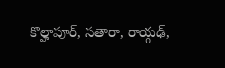కొల్హాపూర్, సతారా, రాయ్గఢ్,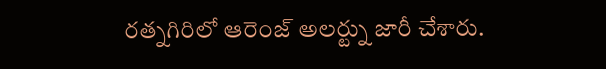రత్నగిరిలో ఆరెంజ్ అలర్ట్ను జారీ చేశారు.